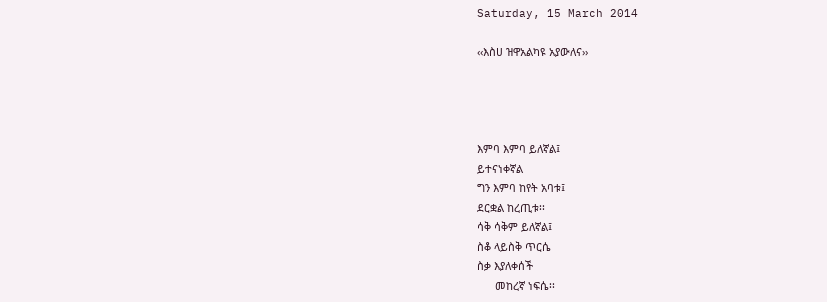Saturday, 15 March 2014

‹‹እስሀ ዝዋአልካዩ አያውለና››




እምባ እምባ ይለኛል፤
ይተናነቀኛል
ግን እምባ ከየት አባቱ፤
ደርቋል ከረጢቱ፡፡
ሳቅ ሳቅም ይለኛል፤
ስቆ ላይስቅ ጥርሴ
ስቃ እያለቀሰች
      መከረኛ ነፍሴ፡፡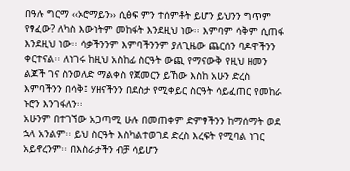በዓሉ ግርማ ‹‹ኦሮማይን›› ሲፅፍ ምን ተሰምቶት ይሆን ይህንን ግጥም የፃፈው? ለካስ እውነትም መከፋት እንደዚህ ነው፡፡ እምባም ሳቅም ሲጠፋ እንደዚህ ነው፡፡ ሳቃችንንም እምባችንንም ያለጊዜው ጨርሰን ባዶዋችንን ቀርተናል፡፡ ለነገሩ ከዚህ አስከፊ ስርዓት ውጪ የማናውቅ የዚህ ዘመን ልጆች ገና ስንወለድ ማልቀስ የጀመርን ይኸው እስከ አሁን ድረስ እምባችንን በሳቅ፤ ሃዘናችንን በደስታ የሚቀይር ስርዓት ሳይፈጠር የመከራ ኑሮን እንገፋለን፡፡
አሁንም በተገኘው አጋጣሚ ሁሉ በመጠቀም ድምፃችንን ከማሰማት ወደ ኋላ አንልም፡፡ ይህ ስርዓት እስካልተወገደ ድረስ እረፍት የሚባል ነገር አይኖረንም፡፡ በእስራታችን ብቻ ሳይሆን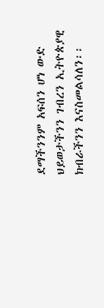ደማችንንም አፍሰን ሆነ ውድ ህይወታችንን ገብረን ኢትዮጵያዊ ክብራችንን እናስመልሳለን፡፡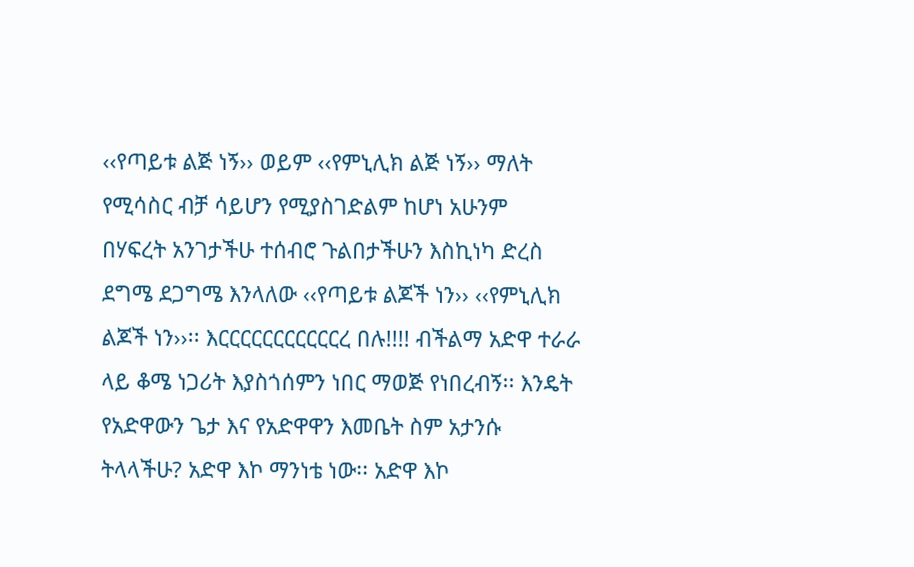‹‹የጣይቱ ልጅ ነኝ›› ወይም ‹‹የምኒሊክ ልጅ ነኝ›› ማለት የሚሳስር ብቻ ሳይሆን የሚያስገድልም ከሆነ አሁንም  በሃፍረት አንገታችሁ ተሰብሮ ጉልበታችሁን እስኪነካ ድረስ ደግሜ ደጋግሜ እንላለው ‹‹የጣይቱ ልጆች ነን›› ‹‹የምኒሊክ ልጆች ነን››፡፡ እርርርርርርርርርርርረ በሉ!!!! ብችልማ አድዋ ተራራ ላይ ቆሜ ነጋሪት እያስጎሰምን ነበር ማወጅ የነበረብኝ፡፡ እንዴት የአድዋውን ጌታ እና የአድዋዋን እመቤት ስም አታንሱ ትላላችሁ? አድዋ እኮ ማንነቴ ነው፡፡ አድዋ እኮ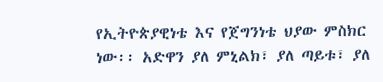የኢትዮጵያዊነቴ እና የጀግንነቴ ህያው ምስክር ነው፡፡ አድዋን ያለ ምኒልክ፣ ያለ ጣይቱ፣ ያለ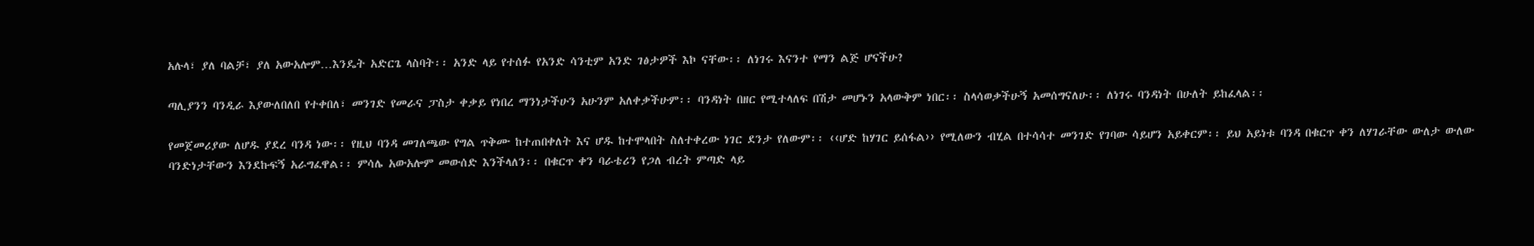አሉላ፣ ያለ ባልቻ፣ ያለ አውአሎም…እንዴት አድርጌ ላስባት፡፡ አንድ ላይ የተሰፉ የአንድ ሳንቲም አንድ ገፅታዎች እኮ ናቸው፡፡ ለነገሩ እናንተ የማን ልጅ ሆናችሁ?

ጣሊያንን ባንዲራ እያውለበለበ የተቀበለ፣ መንገድ የመራና ፓስታ ቀቃይ የነበረ ማንነታችሁን አሁንም አለቀቃችሁም፡፡ ባንዳነት በዘር የሚተላለፍ በሽታ መሆኑን አላውቅም ነበር፡፡ ስላሳወቃችሁኝ አመሰግናለሁ፡፡ ለነገሩ ባንዳነት በሁለት ይከፈላል፡፡

የመጀመሪያው ለሆዱ ያደረ ባንዳ ነው፡፡ የዚህ ባንዳ መገለጫው የግል ጥቅሙ ከተጠበቀለት እና ሆዱ ከተሞላበት ስለተቀረው ነገር ደንታ የለውም፡፡ ‹‹ሆድ ከሃገር ይሰፋል›› የሚለውን ብሂል በተሳሳተ መንገድ የገባው ሳይሆን አይቀርም፡፡ ይህ አይነቱ ባንዳ በቁርጥ ቀን ለሃገራቸው ውለታ ውለው ባንድነታቸውን እንደኩፍኝ አራግፈዋል፡፡ ምሳሌ አውአሎም መውሰድ እንችላለን፡፡ በቁርጥ ቀን ባራቴሪን የጋለ ብረት ምጣድ ላይ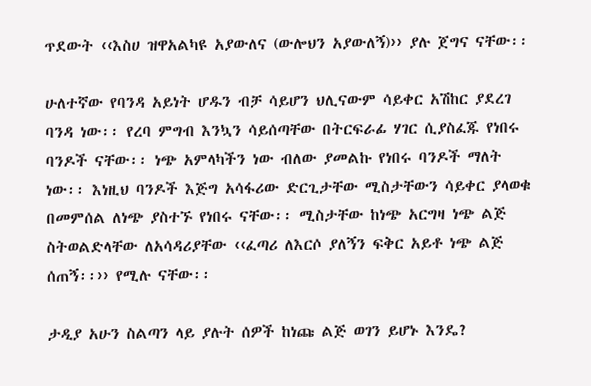ጥደውት ‹‹እስሀ ዝዋአልካዩ አያውለና (ውሎህን አያውለኝ)›› ያሉ ጀግና ናቸው፡፡

ሁለተኛው የባንዳ አይነት ሆዱን ብቻ ሳይሆን ህሊናውም ሳይቀር አሽከር ያደረገ ባንዳ ነው፡፡ የረባ ምግብ እንኳን ሳይሰጣቸው በትርፍራፊ ሃገር ሲያስፈጁ የነበሩ ባንዶች ናቸው፡፡ ነጭ አምላካችን ነው ብለው ያመልኩ የነበሩ ባንዶች ማለት ነው፡፡ እነዚህ ባንዶች እጅግ አሳፋሪው ድርጊታቸው ሚስታቸውን ሳይቀር ያላወቁ በመምሰል ለነጭ ያስተኙ የነበሩ ናቸው፡፡ ሚስታቸው ከነጭ አርግዛ ነጭ ልጅ ስትወልድላቸው ለአሳዳሪያቸው ‹‹ፈጣሪ ለእርሶ ያለኝን ፍቅር አይቶ ነጭ ልጅ ሰጠኝ፡፡›› የሚሉ ናቸው፡፡

ታዲያ አሁን ስልጣን ላይ ያሉት ሰዎች ከነጩ ልጅ ወገን ይሆኑ እንዴ?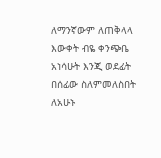ለማንኛውም ለጠቅላላ እውቀት ብዬ ቀንጭቤ አነሳሁት እንጂ ወደፊት በሰፊው ስለምመለስበት ለአሁኑ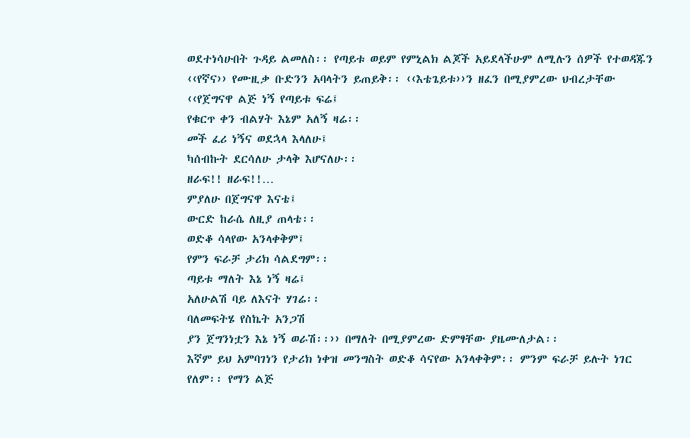ወደተነሳሁበት ጉዳይ ልመለስ፡፡ የጣይቱ ወይም የምኒልክ ልጆች አይደላችሁም ለሚሉን ሰዎች የተወዳጁን ‹‹የኛና›› የሙዚቃ ቡድንን አባላትን ይጠይቅ፡፡ ‹‹እቴጌይቱ››ን ዘፈን በሚያምረው ህብረታቸው
‹‹የጀግናዋ ልጅ ነኝ የጣይቱ ፍሬ፤
የቁርጥ ቀን ብልሃት እኔም አለኝ ዛሬ፡፡
መች ፈሪ ነኝና ወደኋላ እላለሁ፤
ካሰብኩት ደርሳለሁ ታላቅ እሆናለሁ፡፡
ዘራፍ!! ዘራፍ!!…
ምያለሁ በጀግናዋ እናቴ፤
ውርድ ከራሴ ለዚያ ጠላቴ፡፡
ወድቆ ሳላየው አንላቀቅም፤
የምን ፍራቻ ታሪክ ሳልደግም፡፡
ጣይቱ ማለት እኔ ነኝ ዛሬ፤
አለሁልሽ ባይ ለእናት ሃገሬ፡፡
ባለመፍትሄ የስኬት አንጋሽ
ያን ጀግንነቷን እኔ ነኝ ወራሽ፡፡›› በማለት በሚያምረው ድምፃቸው ያዜሙለታል፡፡
እኛም ይህ አምባገነን የታሪክ ነቀዝ መንግስት ወድቆ ሳናየው አንላቀቅም፡፡ ምንም ፍራቻ ይሉት ነገር የለም፡፡ የማን ልጅ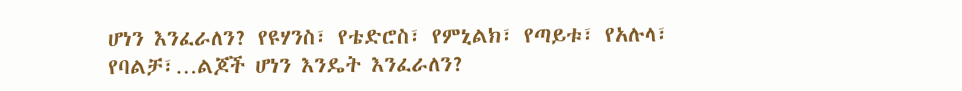ሆነን እንፈራለን? የዩሃንስ፣ የቴድሮስ፣ የምኒልክ፣ የጣይቱ፣ የአሉላ፣ የባልቻ፣…ልጆች ሆነን እንዴት እንፈራለን?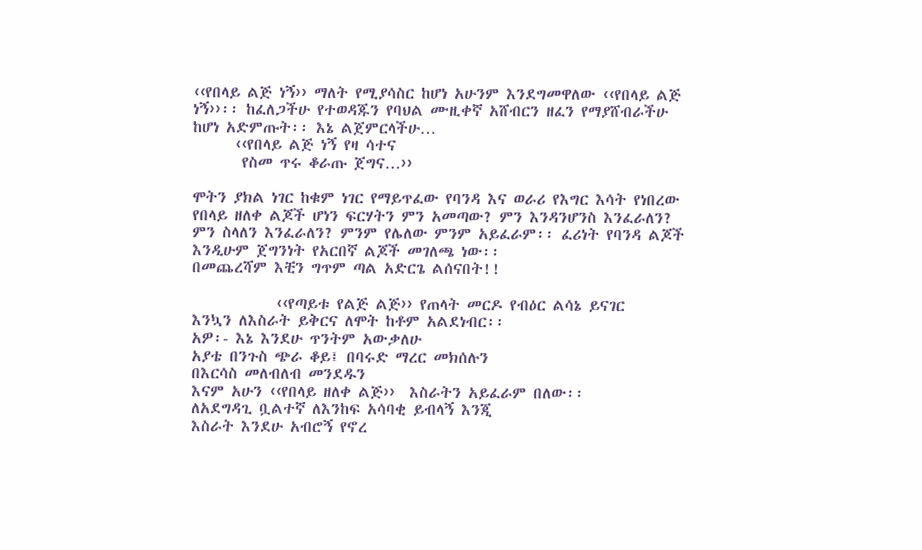‹‹የበላይ ልጅ ነኝ›› ማለት የሚያሳስር ከሆነ አሁንም እንደግመዋለው ‹‹የበላይ ልጅ ነኝ››፡፡ ከፈለጋችሁ የተወዳጁን የባህል ሙዚቀኛ አሸብርን ዘፈን የማያሸብራችሁ ከሆነ አድምጡት፡፡ እኔ ልጀምርላችሁ…
      ‹‹የበላይ ልጅ ነኝ የዛ ሳተና
       የስመ ጥሩ ቆራጡ ጀግና…››

ሞትን ያክል ነገር ከቁም ነገር የማይጥፈው የባንዳ እና ወራሪ የእግር እሳት የነበረው የበላይ ዘለቀ ልጆች ሆነን ፍርሃትን ምን አመጣው? ምን እንዳንሆንስ እንፈራለን? ምን ስላለን እንፈራለን? ምንም የሌለው ምንም አይፈራም፡፡ ፈሪነት የባንዳ ልጆች እንዲሁም ጀግንነት የአርበኛ ልጆች መገለጫ ነው፡፡
በመጨረሻም እቺን ግጥም ጣል አድርጌ ልሰናበት!!

            ‹‹የጣይቱ የልጅ ልጅ›› የጠላት መርዶ የብዕር ልሳኔ ይናገር
እንኳን ለእስራት ይቅርና ለሞት ከቶም አልደነብር፡፡
አዎ፡- እኔ እንደሁ ጥንትም አውቃለሁ
አያቴ በንጉስ ጭራ ቆይ፤ በባሩድ ማረር መክሰሉን
በእርሳስ መለብለብ መንደዱን
እናም አሁን ‹‹የበላይ ዘለቀ ልጅ››  እስራትን አይፈራም በለው፡፡
ለአደግዳጊ ቧልተኛ ለእንከፍ አሳባቂ ይብላኝ እንጂ
እስራት እንደሁ አብሮኝ የኖረ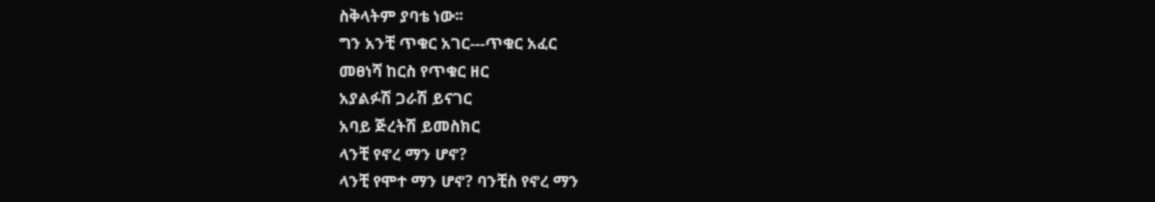ስቅላትም ያባቴ ነው፡፡
ግን አንቺ ጥቁር አገር---ጥቁር አፈር
መፀነሻ ከርስ የጥቁር ዘር
አያልፉሽ ጋራሽ ይናገር
አባይ ጅረትሽ ይመስክር
ላንቺ የኖረ ማን ሆኖ?
ላንቺ የሞተ ማን ሆኖ? ባንቺስ የኖረ ማን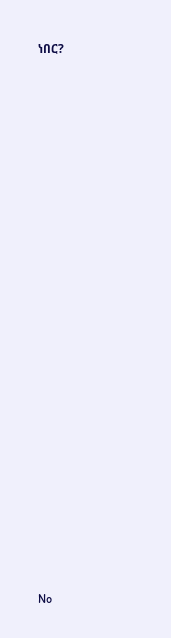ነበር?


























No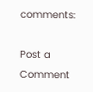comments:

Post a Comment